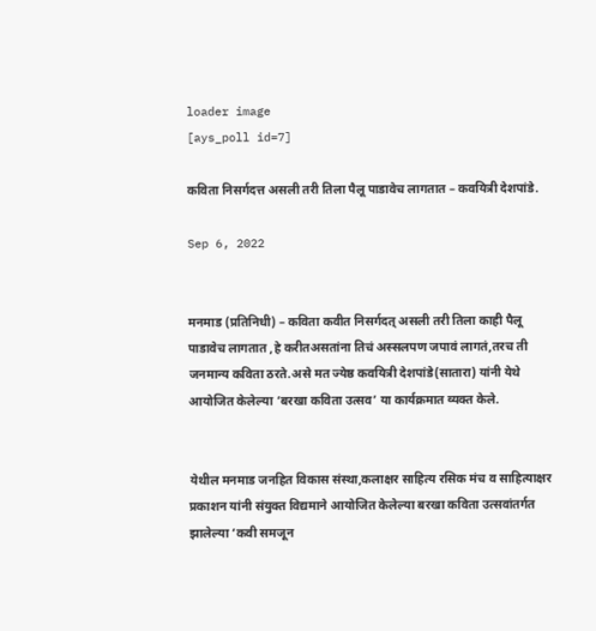loader image
[ays_poll id=7]

कविता निसर्गदत्त असली तरी तिला पैलू पाडावेच लागतात – कवयित्री देशपांडे.

Sep 6, 2022


मनमाड (प्रतिनिधी) – कविता कवीत निसर्गदत् असली तरी तिला काही पैलू पाडावेच लागतात ,हे करीतअसतांना तिचं अस्सलपण जपावं लागतं,तरच ती जनमान्य कविता ठरते.असे मत ज्येष्ठ कवयित्री देशपांडे(सातारा) यांनी येथे आयोजित केलेल्या ‘बरखा कविता उत्सव’ या कार्यक्रमात व्यक्त केले.


येथील मनमाड जनहित विकास संस्था,कलाक्षर साहित्य रसिक मंच व साहित्याक्षर प्रकाशन यांनी संयुक्त विद्यमाने आयोजित केलेल्या बरखा कविता उत्सवांतर्गत झालेल्या ‘कवी समजून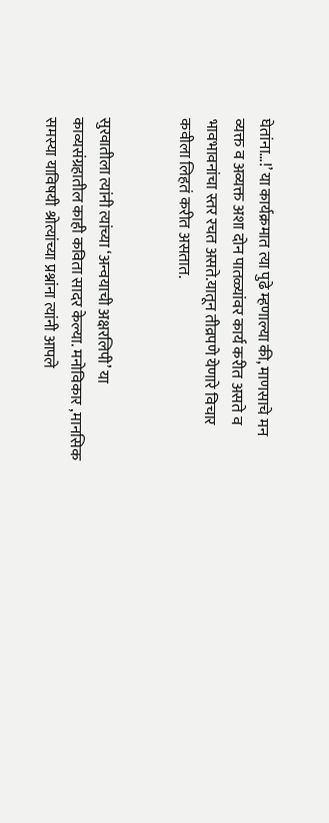घेतांना…!’ या कार्यक्रमात त्या पुढे म्हणाल्या की, माणसाचे मन व्यक्त व अव्यक्त अशा दोन पातळ्यांवर कार्य करीत असते व भावभावनांचा स्तर रचत असते.यातून तीव्रपणे येणारे विचार कवीला लिहतं करीत असतात.


सुरवातीला त्यांनी त्यांच्या ‘अन्वयाची अक्षरलिपी’ या काव्यसंग्रहातील काही कविता सादर केल्या. मनोविकार ,मानसिक समस्या याविषयी श्रोत्यांच्या प्रश्नांना त्यांनी आपले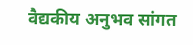वैद्यकीय अनुभव सांगत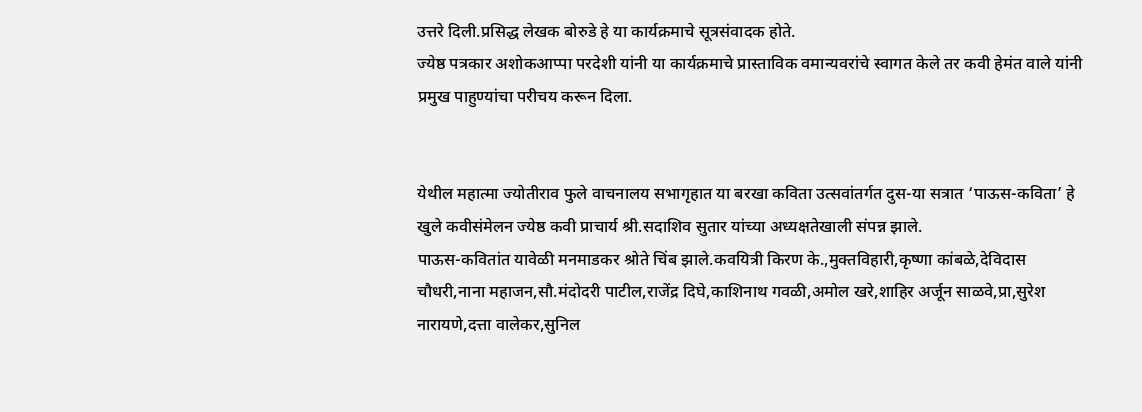उत्तरे दिली.प्रसिद्ध लेखक बोरुडे हे या कार्यक्रमाचे सूत्रसंवादक होते.
ज्येष्ठ पत्रकार अशोकआप्पा परदेशी यांनी या कार्यक्रमाचे प्रास्ताविक वमान्यवरांचे स्वागत केले तर कवी हेमंत वाले यांनी प्रमुख पाहुण्यांचा परीचय करून दिला.


येथील महात्मा ज्योतीराव फुले वाचनालय सभागृहात या बरखा कविता उत्सवांतर्गत दुस-या सत्रात ‘पाऊस-कविता’ हे खुले कवीसंमेलन ज्येष्ठ कवी प्राचार्य श्री.सदाशिव सुतार यांच्या अध्यक्षतेखाली संपन्न झाले.
पाऊस-कवितांत यावेळी मनमाडकर श्रोते चिंब झाले.कवयित्री किरण के.,मुक्तविहारी,कृष्णा कांबळे,देविदास चौधरी,नाना महाजन,सौ.मंदोदरी पाटील,राजेंद्र दिघे,काशिनाथ गवळी,अमोल खरे,शाहिर अर्जून साळवे,प्रा,सुरेश नारायणे,दत्ता वालेकर,सुनिल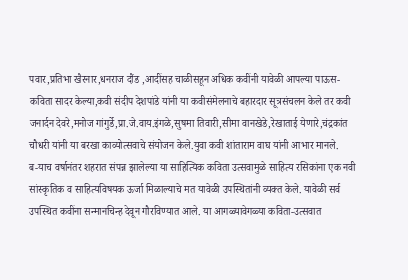पवार,प्रतिभा खैरनार,धनराज दौंड ,आदींसह चाळीसहून अधिक कवींनी यावेळी आपल्या पाऊस-कविता सादर केल्या,कवी संदीप देशपांडे यांनी या कवीसंमेलनाचे बहारदार सूत्रसंचलन केले तर कवी जनार्दन देवरे,मनोज गांगुर्डे,प्रा.जे.वाय.इंगळे,सुषमा तिवारी,सीमा वानखेडे,रेखाताई येणारे,चंद्रकांत चौधरी यांनी या बरखा काव्योत्सवाचे संयोजन केले.युवा कवी शांताराम वाघ यांनी आभार मानले.
ब-याच वर्षानंतर शहरात संपन्न झालेल्या या साहित्यिक कविता उत्सवामुळे साहित्य रसिकांना एक नवी सांस्कृतिक व साहित्यविषयक ऊर्जा मिळाल्याचे मत यावेळी उपस्थितांनी व्यक्त केले. यावेळी सर्व उपस्थित कवींना सन्मानचिन्ह देवून गौरविण्यात आले. या आगळ्यावेगळ्या कविता-उत्सवात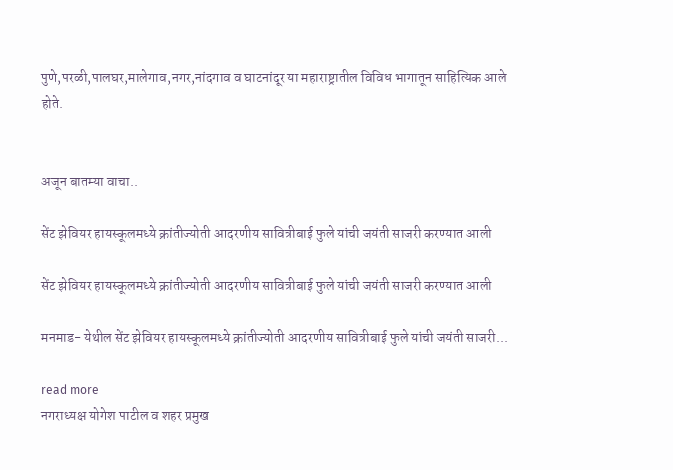पुणे,परळी,पालघर,मालेगाव,नगर,नांदगाव व घाटनांदूर या महाराष्ट्रातील विविध भागातून साहित्यिक आले होते.


अजून बातम्या वाचा..

सेंट झेवियर हायस्कूलमध्ये क्रांतीज्योती आदरणीय सावित्रीबाई फुले यांची जयंती साजरी करण्यात आली

सेंट झेवियर हायस्कूलमध्ये क्रांतीज्योती आदरणीय सावित्रीबाई फुले यांची जयंती साजरी करण्यात आली

मनमाड- येथील सेंट झेवियर हायस्कूलमध्ये क्रांतीज्योती आदरणीय सावित्रीबाई फुले यांची जयंती साजरी...

read more
नगराध्यक्ष योगेश पाटील व शहर प्रमुख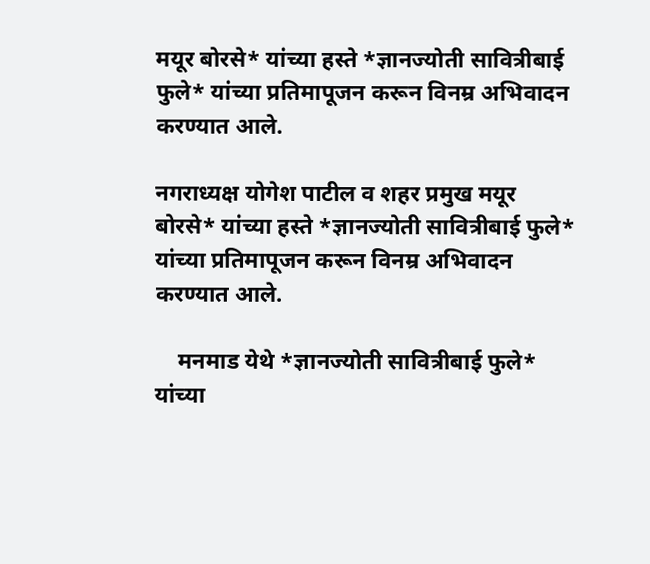मयूर बोरसे* यांच्या हस्ते *ज्ञानज्योती सावित्रीबाई फुले* यांच्या प्रतिमापूजन करून विनम्र अभिवादन करण्यात आले.

नगराध्यक्ष योगेश पाटील व शहर प्रमुख मयूर बोरसे* यांच्या हस्ते *ज्ञानज्योती सावित्रीबाई फुले* यांच्या प्रतिमापूजन करून विनम्र अभिवादन करण्यात आले.

    मनमाड येथे *ज्ञानज्योती सावित्रीबाई फुले* यांच्या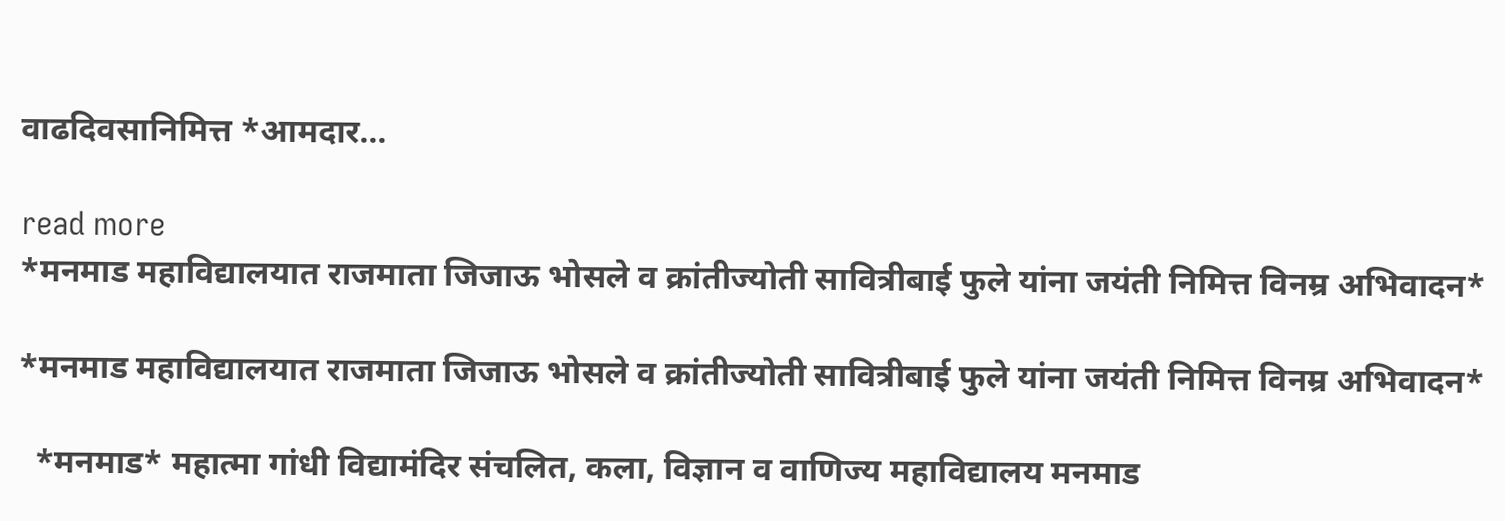वाढदिवसानिमित्त *आमदार...

read more
*मनमाड महाविद्यालयात राजमाता जिजाऊ भोसले व क्रांतीज्योती सावित्रीबाई फुले यांना जयंती निमित्त विनम्र अभिवादन*

*मनमाड महाविद्यालयात राजमाता जिजाऊ भोसले व क्रांतीज्योती सावित्रीबाई फुले यांना जयंती निमित्त विनम्र अभिवादन*

  *मनमाड* महात्मा गांधी विद्यामंदिर संचलित, कला, विज्ञान व वाणिज्य महाविद्यालय मनमाड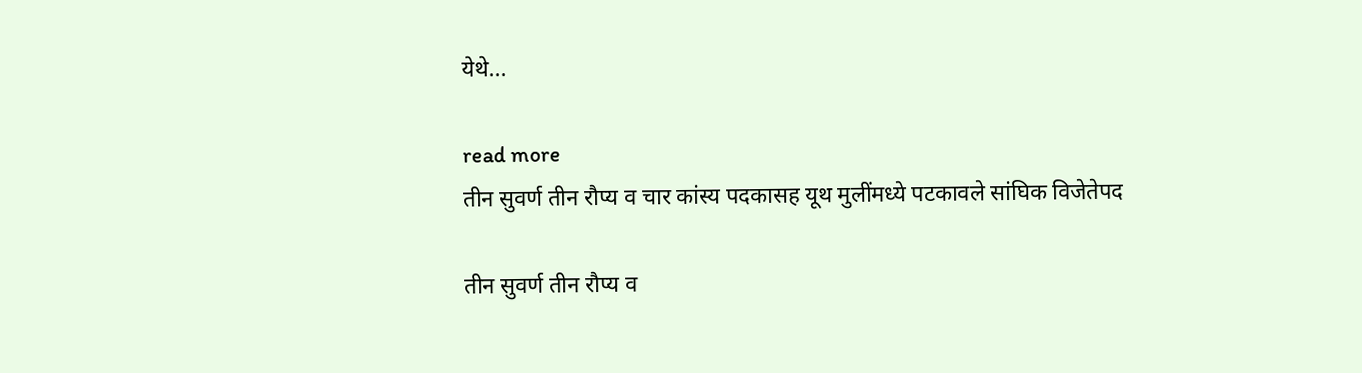येथे...

read more
तीन सुवर्ण तीन रौप्य व चार कांस्य पदकासह यूथ मुलींमध्ये पटकावले सांघिक विजेतेपद

तीन सुवर्ण तीन रौप्य व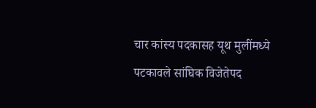चार कांस्य पदकासह यूथ मुलींमध्ये पटकावले सांघिक विजेतेपद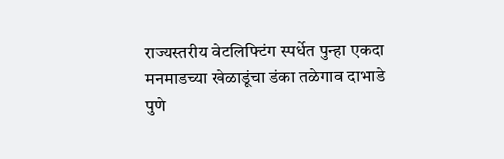राज्यस्तरीय वेटलिफ्टिंग स्पर्धेत पुन्हा एकदा मनमाडच्या खेळाडूंचा डंका तळेगाव दाभाडे पुणे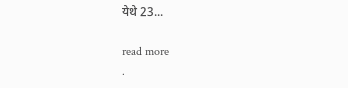येथे 23...

read more
.